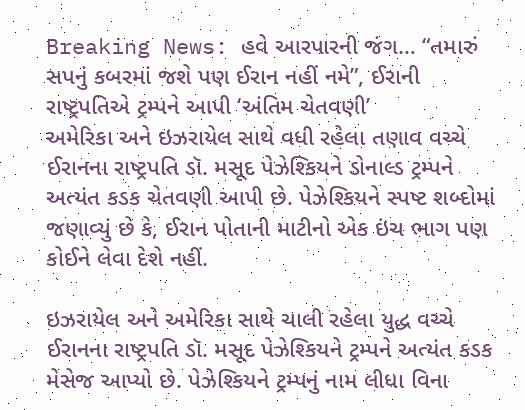Breaking News: હવે આરપારની જંગ… “તમારું સપનું કબરમાં જશે પણ ઈરાન નહીં નમે”, ઈરાની રાષ્ટ્રપતિએ ટ્રમ્પને આપી ‘અંતિમ ચેતવણી’
અમેરિકા અને ઇઝરાયેલ સાથે વધી રહેલા તણાવ વચ્ચે ઈરાનના રાષ્ટ્રપતિ ડૉ. મસૂદ પેઝેશ્કિયને ડોનાલ્ડ ટ્રમ્પને અત્યંત કડક ચેતવણી આપી છે. પેઝેશ્કિયને સ્પષ્ટ શબ્દોમાં જણાવ્યું છે કે, ઈરાન પોતાની માટીનો એક ઇંચ ભાગ પણ કોઈને લેવા દેશે નહીં.

ઇઝરાયેલ અને અમેરિકા સાથે ચાલી રહેલા યુદ્ધ વચ્ચે ઈરાનના રાષ્ટ્રપતિ ડૉ. મસૂદ પેઝેશ્કિયને ટ્રમ્પને અત્યંત કડક મેસેજ આપ્યો છે. પેઝેશ્કિયને ટ્રમ્પનું નામ લીધા વિના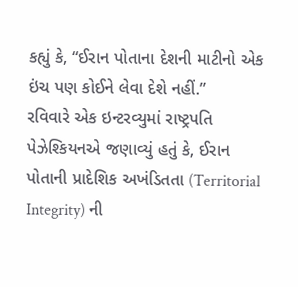કહ્યું કે, “ઈરાન પોતાના દેશની માટીનો એક ઇંચ પણ કોઈને લેવા દેશે નહીં.”
રવિવારે એક ઇન્ટરવ્યુમાં રાષ્ટ્રપતિ પેઝેશ્કિયનએ જણાવ્યું હતું કે, ઈરાન પોતાની પ્રાદેશિક અખંડિતતા (Territorial Integrity) ની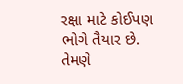રક્ષા માટે કોઈપણ ભોગે તૈયાર છે. તેમણે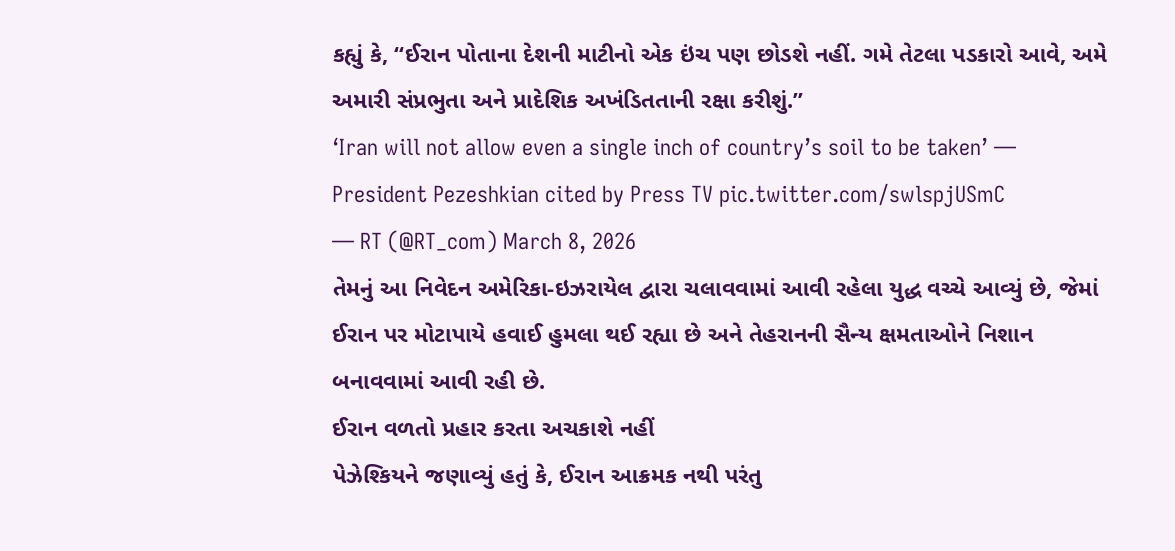કહ્યું કે, “ઈરાન પોતાના દેશની માટીનો એક ઇંચ પણ છોડશે નહીં. ગમે તેટલા પડકારો આવે, અમે અમારી સંપ્રભુતા અને પ્રાદેશિક અખંડિતતાની રક્ષા કરીશું.”
‘Iran will not allow even a single inch of country’s soil to be taken’ — President Pezeshkian cited by Press TV pic.twitter.com/swlspjUSmC
— RT (@RT_com) March 8, 2026
તેમનું આ નિવેદન અમેરિકા-ઇઝરાયેલ દ્વારા ચલાવવામાં આવી રહેલા યુદ્ધ વચ્ચે આવ્યું છે, જેમાં ઈરાન પર મોટાપાયે હવાઈ હુમલા થઈ રહ્યા છે અને તેહરાનની સૈન્ય ક્ષમતાઓને નિશાન બનાવવામાં આવી રહી છે.
ઈરાન વળતો પ્રહાર કરતા અચકાશે નહીં
પેઝેશ્કિયને જણાવ્યું હતું કે, ઈરાન આક્રમક નથી પરંતુ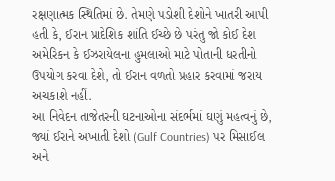રક્ષણાત્મક સ્થિતિમાં છે. તેમણે પડોશી દેશોને ખાતરી આપી હતી કે, ઈરાન પ્રાદેશિક શાંતિ ઈચ્છે છે પરંતુ જો કોઈ દેશ અમેરિકન કે ઈઝરાયેલના હુમલાઓ માટે પોતાની ધરતીનો ઉપયોગ કરવા દેશે, તો ઈરાન વળતો પ્રહાર કરવામાં જરાય અચકાશે નહીં.
આ નિવેદન તાજેતરની ઘટનાઓના સંદર્ભમાં ઘણું મહત્વનું છે, જ્યાં ઈરાને અખાતી દેશો (Gulf Countries) પર મિસાઈલ અને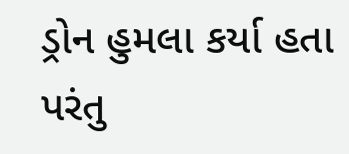ડ્રોન હુમલા કર્યા હતા પરંતુ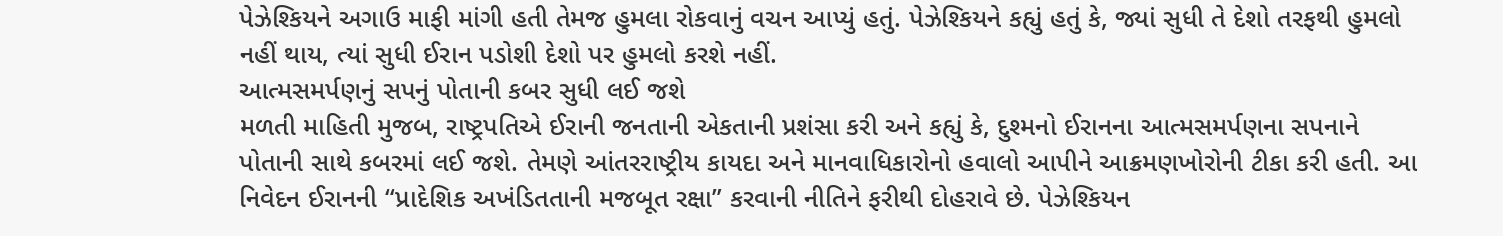પેઝેશ્કિયને અગાઉ માફી માંગી હતી તેમજ હુમલા રોકવાનું વચન આપ્યું હતું. પેઝેશ્કિયને કહ્યું હતું કે, જ્યાં સુધી તે દેશો તરફથી હુમલો નહીં થાય, ત્યાં સુધી ઈરાન પડોશી દેશો પર હુમલો કરશે નહીં.
આત્મસમર્પણનું સપનું પોતાની કબર સુધી લઈ જશે
મળતી માહિતી મુજબ, રાષ્ટ્રપતિએ ઈરાની જનતાની એકતાની પ્રશંસા કરી અને કહ્યું કે, દુશ્મનો ઈરાનના આત્મસમર્પણના સપનાને પોતાની સાથે કબરમાં લઈ જશે. તેમણે આંતરરાષ્ટ્રીય કાયદા અને માનવાધિકારોનો હવાલો આપીને આક્રમણખોરોની ટીકા કરી હતી. આ નિવેદન ઈરાનની “પ્રાદેશિક અખંડિતતાની મજબૂત રક્ષા” કરવાની નીતિને ફરીથી દોહરાવે છે. પેઝેશ્કિયન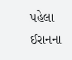પહેલા ઈરાનના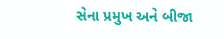સેના પ્રમુખ અને બીજા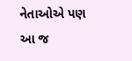નેતાઓએ પણ આ જ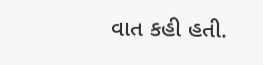વાત કહી હતી.